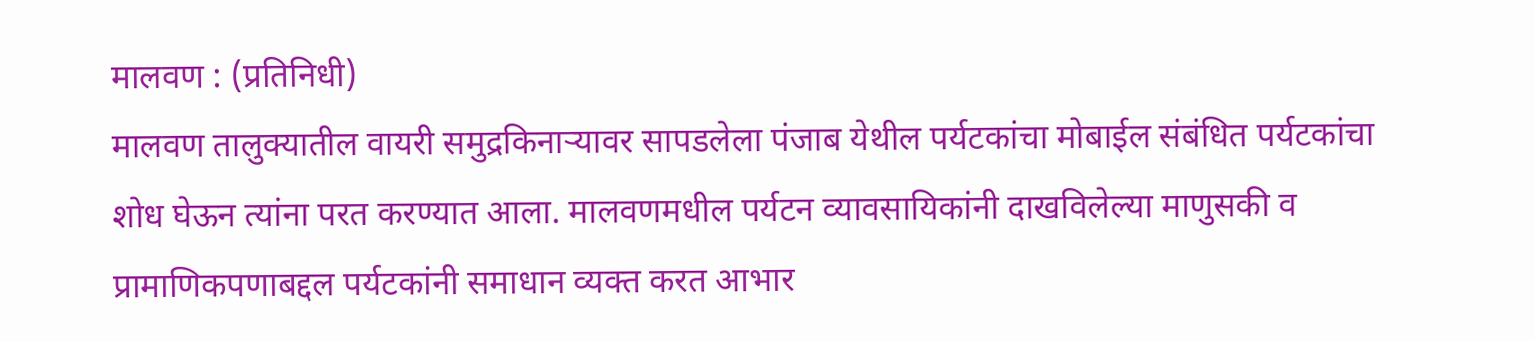मालवण : (प्रतिनिधी)
मालवण तालुक्यातील वायरी समुद्रकिनाऱ्यावर सापडलेला पंजाब येथील पर्यटकांचा मोबाईल संबंधित पर्यटकांचा शोध घेऊन त्यांना परत करण्यात आला. मालवणमधील पर्यटन व्यावसायिकांनी दाखविलेल्या माणुसकी व प्रामाणिकपणाबद्दल पर्यटकांनी समाधान व्यक्त करत आभार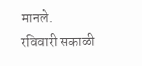मानले.
रविवारी सकाळी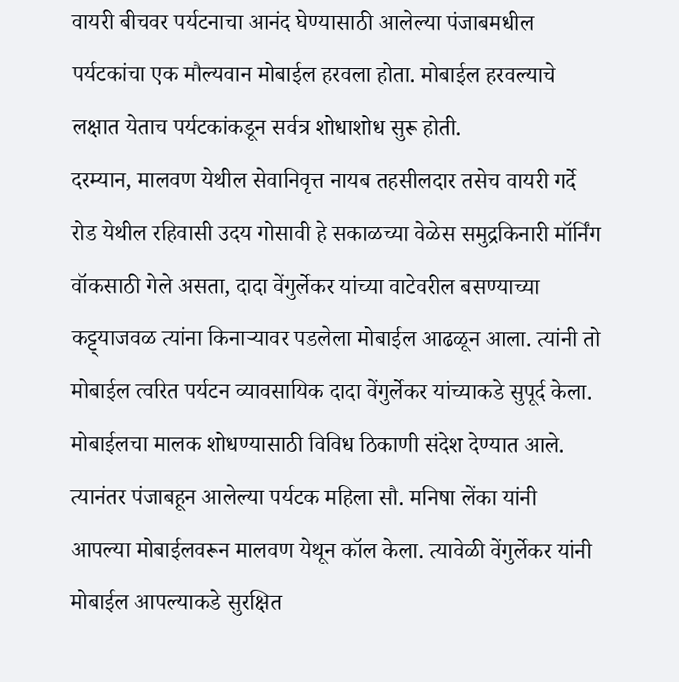वायरी बीचवर पर्यटनाचा आनंद घेण्यासाठी आलेल्या पंजाबमधील पर्यटकांचा एक मौल्यवान मोबाईल हरवला होता. मोबाईल हरवल्याचे लक्षात येताच पर्यटकांकडून सर्वत्र शोधाशोध सुरू होती.
दरम्यान, मालवण येथील सेवानिवृत्त नायब तहसीलदार तसेच वायरी गर्दे रोड येथील रहिवासी उदय गोसावी हे सकाळच्या वेळेस समुद्रकिनारी मॉर्निंग वॉकसाठी गेले असता, दादा वेंगुर्लेकर यांच्या वाटेवरील बसण्याच्या कट्ट्याजवळ त्यांना किनाऱ्यावर पडलेला मोबाईल आढळून आला. त्यांनी तो मोबाईल त्वरित पर्यटन व्यावसायिक दादा वेंगुर्लेकर यांच्याकडे सुपूर्द केला.
मोबाईलचा मालक शोधण्यासाठी विविध ठिकाणी संदेश देण्यात आले. त्यानंतर पंजाबहून आलेल्या पर्यटक महिला सौ. मनिषा लेंका यांनी आपल्या मोबाईलवरून मालवण येथून कॉल केला. त्यावेळी वेंगुर्लेकर यांनी मोबाईल आपल्याकडे सुरक्षित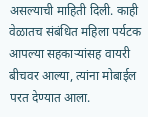असल्याची माहिती दिली. काही वेळातच संबंधित महिला पर्यटक आपल्या सहकाऱ्यांसह वायरी बीचवर आल्या, त्यांना मोबाईल परत देण्यात आला.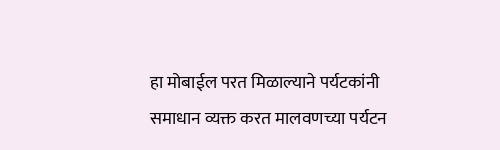हा मोबाईल परत मिळाल्याने पर्यटकांनी समाधान व्यक्त करत मालवणच्या पर्यटन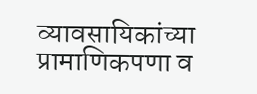व्यावसायिकांच्या प्रामाणिकपणा व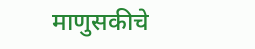माणुसकीचे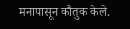मनापासून कौतुक केले.